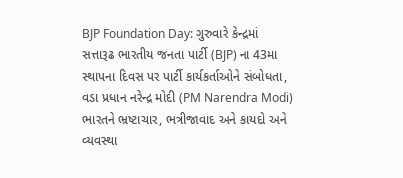BJP Foundation Day: ગુરુવારે કેન્દ્રમાં સત્તારૂઢ ભારતીય જનતા પાર્ટી (BJP) ના 43મા સ્થાપના દિવસ પર પાર્ટી કાર્યકર્તાઓને સંબોધતા, વડા પ્રધાન નરેન્દ્ર મોદી (PM Narendra Modi) ભારતને ભ્રષ્ટાચાર, ભત્રીજાવાદ અને કાયદો અને વ્યવસ્થા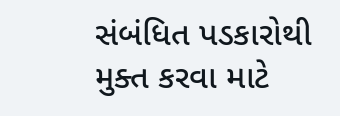સંબંધિત પડકારોથી મુક્ત કરવા માટે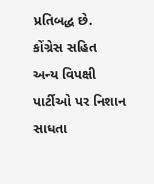પ્રતિબદ્ધ છે. કોંગ્રેસ સહિત અન્ય વિપક્ષી પાર્ટીઓ પર નિશાન સાધતા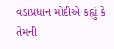વડાપ્રધાન મોદીએ કહ્યું કે તેમની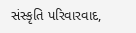સંસ્કૃતિ પરિવારવાદ,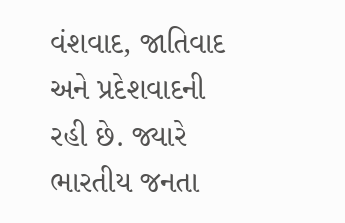વંશવાદ, જાતિવાદ અને પ્રદેશવાદની રહી છે. જ્યારે ભારતીય જનતા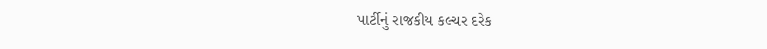પાર્ટીનું રાજકીય કલ્ચર દરેક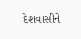દેશવાસીને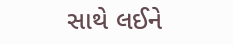સાથે લઈને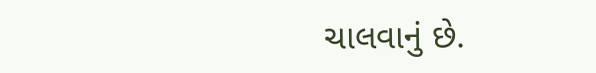ચાલવાનું છે.